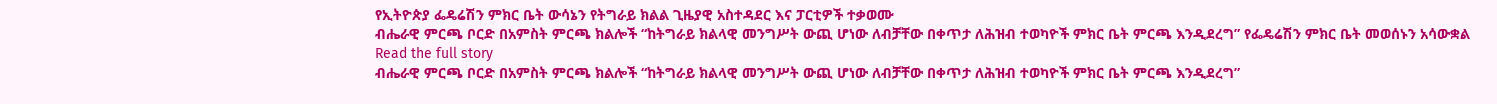የኢትዮጵያ ፌዴሬሽን ምክር ቤት ውሳኔን የትግራይ ክልል ጊዜያዊ አስተዳደር እና ፓርቲዎች ተቃወሙ
ብሔራዊ ምርጫ ቦርድ በአምስት ምርጫ ክልሎች “ከትግራይ ክልላዊ መንግሥት ውጪ ሆነው ለብቻቸው በቀጥታ ለሕዝብ ተወካዮች ምክር ቤት ምርጫ እንዲደረግ” የፌዴሬሽን ምክር ቤት መወሰኑን አሳውቋል
Read the full story
ብሔራዊ ምርጫ ቦርድ በአምስት ምርጫ ክልሎች “ከትግራይ ክልላዊ መንግሥት ውጪ ሆነው ለብቻቸው በቀጥታ ለሕዝብ ተወካዮች ምክር ቤት ምርጫ እንዲደረግ”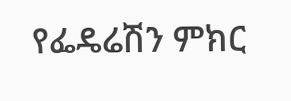የፌዴሬሽን ምክር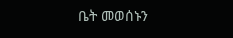ቤት መወሰኑን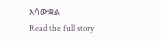አሳውቋል
Read the full story